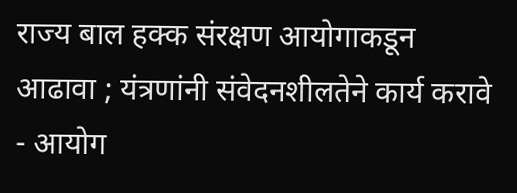राज्य बाल हक्क संरक्षण आयोगाकडून आढावा ; यंत्रणांनी संवेदनशीलतेने कार्य करावे - आयोग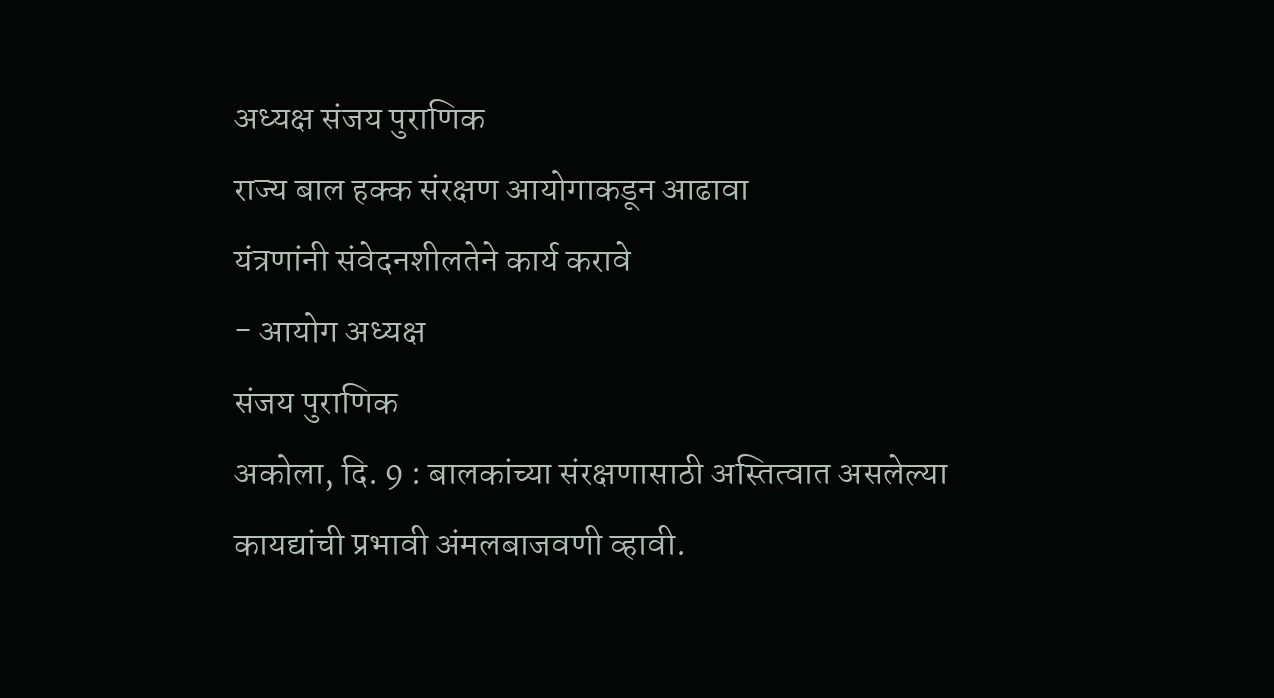अध्यक्ष संजय पुराणिक
राज्य बाल हक्क संरक्षण आयोगाकडून आढावा
यंत्रणांनी संवेदनशीलतेने कार्य करावे
- आयोग अध्यक्ष
संजय पुराणिक
अकोला, दि. 9 : बालकांच्या संरक्षणासाठी अस्तित्वात असलेल्या
कायद्यांची प्रभावी अंमलबाजवणी व्हावी.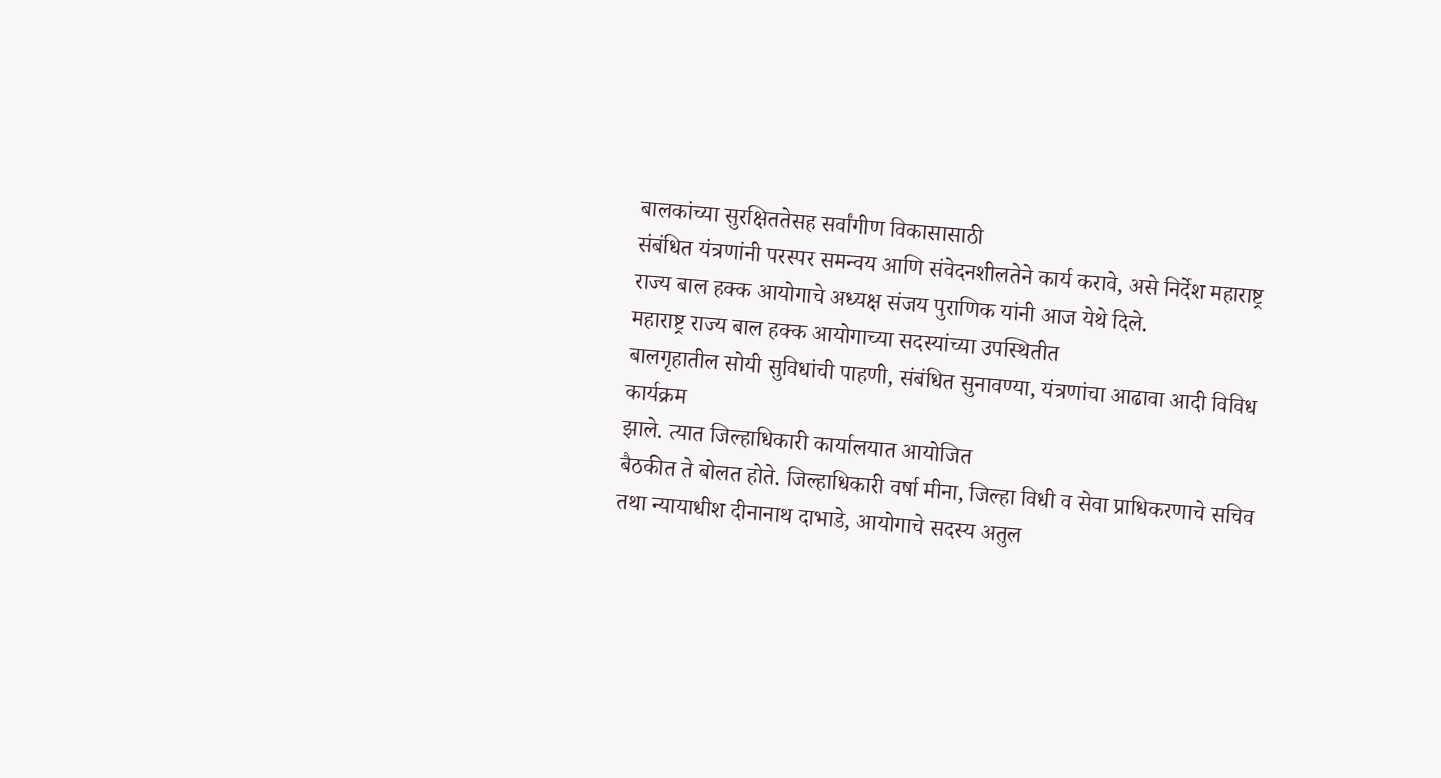बालकांच्या सुरक्षिततेसह सर्वांगीण विकासासाठी
संबंधित यंत्रणांनी परस्पर समन्वय आणि संवेदनशीलतेने कार्य करावे, असे निर्देश महाराष्ट्र
राज्य बाल हक्क आयोगाचे अध्यक्ष संजय पुराणिक यांनी आज येथे दिले.
महाराष्ट्र राज्य बाल हक्क आयोगाच्या सदस्यांच्या उपस्थितीत
बालगृहातील सोयी सुविधांची पाहणी, संबंधित सुनावण्या, यंत्रणांचा आढावा आदी विविध कार्यक्रम
झाले. त्यात जिल्हाधिकारी कार्यालयात आयोजित
बैठकीत ते बोलत होते. जिल्हाधिकारी वर्षा मीना, जिल्हा विधी व सेवा प्राधिकरणाचे सचिव
तथा न्यायाधीश दीनानाथ दाभाडे, आयोगाचे सदस्य अतुल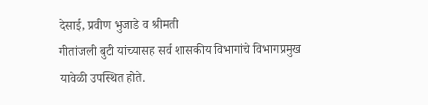देसाई, प्रवीण भुजाडे व श्रीमती
गीतांजली बुटी यांच्यासह सर्व शासकीय विभागांचे विभागप्रमुख यावेळी उपस्थित होते.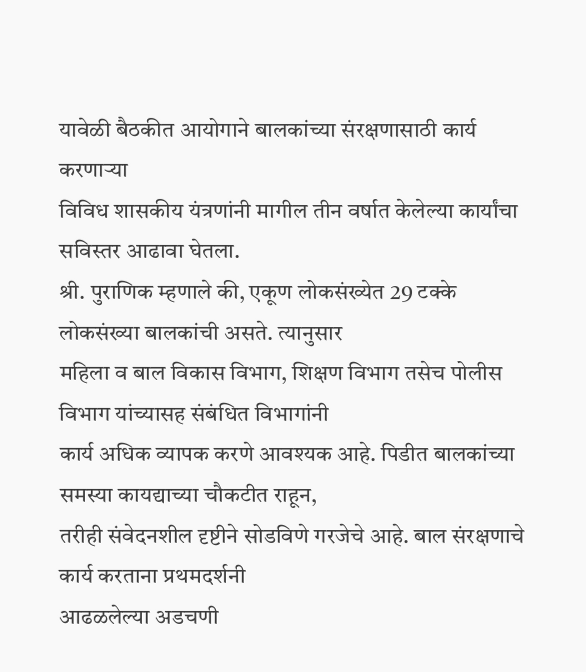यावेळी बैठकीत आयोगाने बालकांच्या संरक्षणासाठी कार्य करणाऱ्या
विविध शासकीय यंत्रणांनी मागील तीन वर्षात केलेल्या कार्यांचा सविस्तर आढावा घेतला.
श्री. पुराणिक म्हणाले की, एकूण लोकसंख्येत 29 टक्के लोकसंख्या बालकांची असते. त्यानुसार
महिला व बाल विकास विभाग, शिक्षण विभाग तसेच पोलीस विभाग यांच्यासह संबंधित विभागांनी
कार्य अधिक व्यापक करणे आवश्यक आहे. पिडीत बालकांच्या समस्या कायद्याच्या चौकटीत राहून,
तरीही संवेदनशील दृष्टीने सोडविणे गरजेचे आहे. बाल संरक्षणाचे कार्य करताना प्रथमदर्शनी
आढळलेल्या अडचणी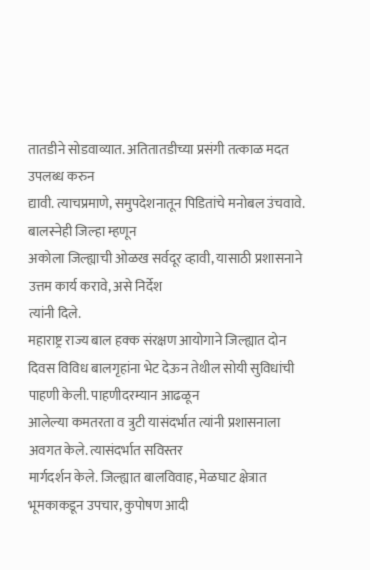तातडीने सोडवाव्यात. अतितातडीच्या प्रसंगी तत्काळ मदत उपलब्ध करुन
द्यावी. त्याचप्रमाणे, समुपदेशनातून पिडितांचे मनोबल उंचवावे. बालस्नेही जिल्हा म्हणून
अकोला जिल्ह्याची ओळख सर्वदूर व्हावी, यासाठी प्रशासनाने उत्तम कार्य करावे, असे निर्देश
त्यांनी दिले.
महाराष्ट्र राज्य बाल हक्क संरक्षण आयोगाने जिल्ह्यात दोन
दिवस विविध बालगृहांना भेट देऊन तेथील सोयी सुविधांची पाहणी केली. पाहणीदरम्यान आढळून
आलेल्या कमतरता व त्रुटी यासंदर्भात त्यांनी प्रशासनाला अवगत केले. त्यासंदर्भात सविस्तर
मार्गदर्शन केले. जिल्ह्यात बालविवाह, मेळघाट क्षेत्रात भूमकाकडून उपचार, कुपोषण आदी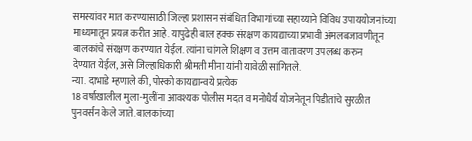समस्यांवर मात करण्यासाठी जिल्हा प्रशासन संबंधित विभागांच्या सहाय्याने विविध उपाययोजनांच्या
माध्यमातून प्रयत्न करीत आहे. यापुढेही बाल हक्क संरक्षण कायद्याच्या प्रभावी अंमलबजावणीतून
बालकांचे संरक्षण करण्यात येईल. त्यांना चांगले शिक्षण व उत्तम वातावरण उपलब्ध करुन
देण्यात येईल, असे जिल्हाधिकारी श्रीमती मीना यांनी यावेळी सांगितले.
न्या. दाभाडे म्हणाले की, पोस्को कायद्यान्वये प्रत्येक
18 वर्षाखालील मुला-मुलींना आवश्यक पोलीस मदत व मनोधैर्य योजनेतून पिडीतांचे सुरळीत
पुनवर्सन केले जाते. बालकांच्या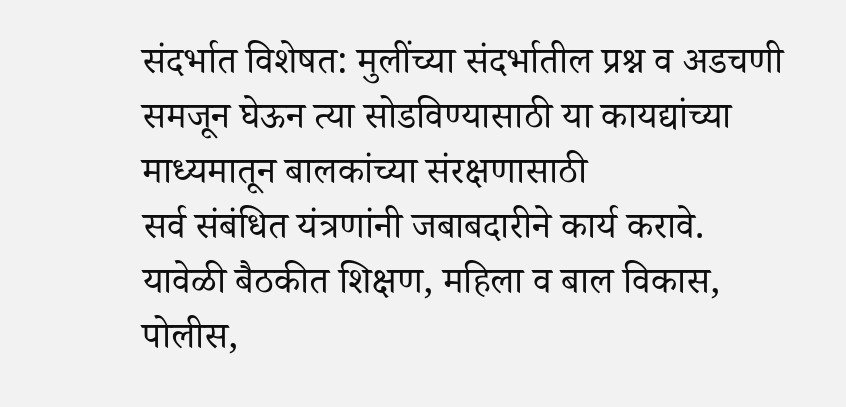संदर्भात विशेषत: मुलींच्या संदर्भातील प्रश्न व अडचणी
समजून घेऊन त्या सोडविण्यासाठी या कायद्यांच्या माध्यमातून बालकांच्या संरक्षणासाठी
सर्व संबंधित यंत्रणांनी जबाबदारीने कार्य करावे.
यावेळी बैठकीत शिक्षण, महिला व बाल विकास, पोलीस,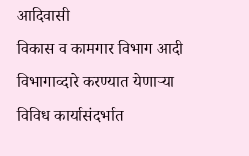आदिवासी
विकास व कामगार विभाग आदी विभागाव्दारे करण्यात येणाऱ्या विविध कार्यासंदर्भात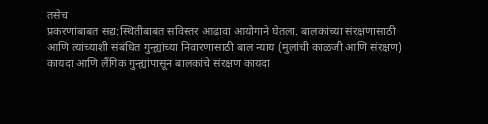तसेच
प्रकरणांबाबत सद्य:स्थितीबाबत सविस्तर आढावा आयोगाने घेतला. बालकांच्या संरक्षणासाठी
आणि त्यांच्याशी संबंधित गुन्ह्यांच्या निवारणासाठी बाल न्याय (मुलांची काळजी आणि संरक्षण)
कायदा आणि लैंगिक गुन्ह्यांपासून बालकांचे संरक्षण कायदा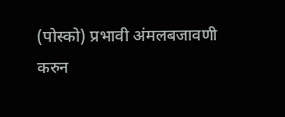(पोस्को) प्रभावी अंमलबजावणी
करुन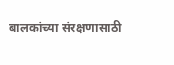बालकांच्या संरक्षणासाठी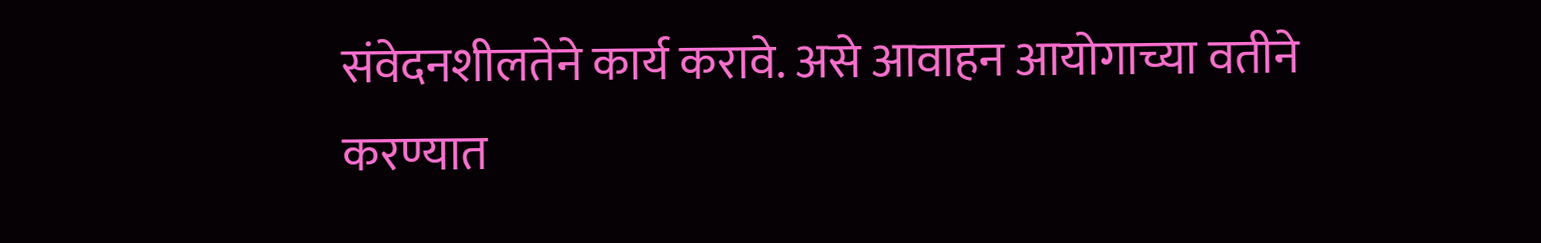संवेदनशीलतेने कार्य करावे. असे आवाहन आयोगाच्या वतीने
करण्यात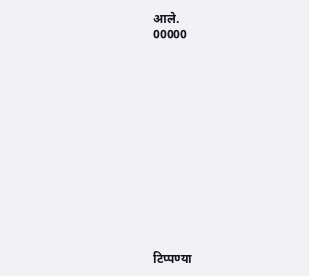आले.
00000














टिप्पण्या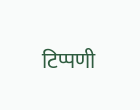टिप्पणी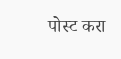पोस्ट करा